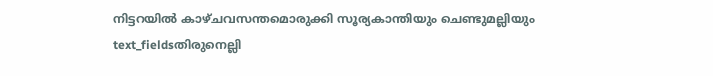നിട്ടറയിൽ കാഴ്ചവസന്തമൊരുക്കി സൂര്യകാന്തിയും ചെണ്ടുമല്ലിയും
text_fieldsതിരുനെല്ലി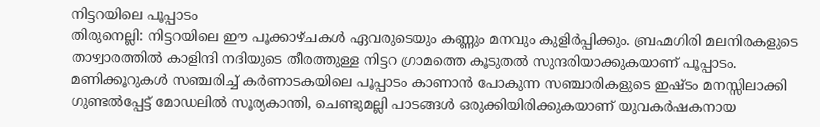നിട്ടറയിലെ പൂപ്പാടം
തിരുനെല്ലി: നിട്ടറയിലെ ഈ പൂക്കാഴ്ചകൾ ഏവരുടെയും കണ്ണും മനവും കുളിർപ്പിക്കും. ബ്രഹ്മഗിരി മലനിരകളുടെ താഴ്വാരത്തിൽ കാളിന്ദി നദിയുടെ തീരത്തുള്ള നിട്ടറ ഗ്രാമത്തെ കൂടുതൽ സുന്ദരിയാക്കുകയാണ് പൂപ്പാടം. മണിക്കൂറുകൾ സഞ്ചരിച്ച് കർണാടകയിലെ പൂപ്പാടം കാണാൻ പോകുന്ന സഞ്ചാരികളുടെ ഇഷ്ടം മനസ്സിലാക്കി ഗുണ്ടൽപ്പേട്ട് മോഡലിൽ സൂര്യകാന്തി, ചെണ്ടുമല്ലി പാടങ്ങൾ ഒരുക്കിയിരിക്കുകയാണ് യുവകർഷകനായ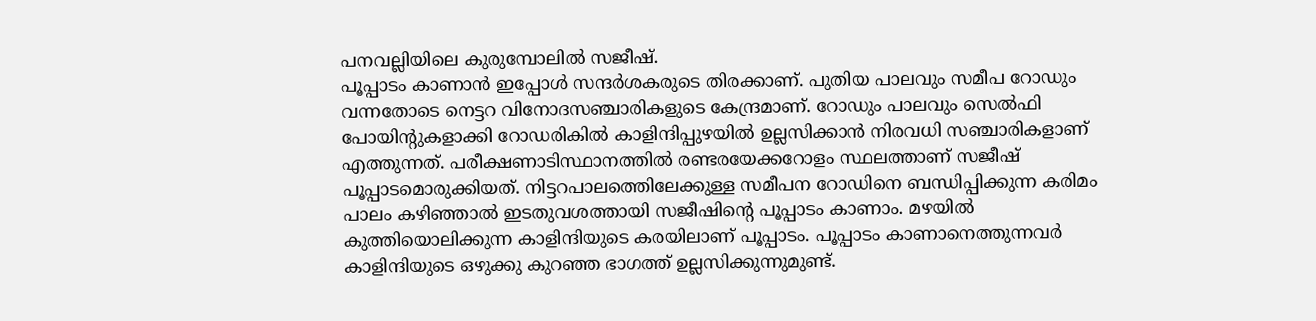പനവല്ലിയിലെ കുരുമ്പോലിൽ സജീഷ്.
പൂപ്പാടം കാണാൻ ഇപ്പോൾ സന്ദർശകരുടെ തിരക്കാണ്. പുതിയ പാലവും സമീപ റോഡും വന്നതോടെ നെട്ടറ വിനോദസഞ്ചാരികളുടെ കേന്ദ്രമാണ്. റോഡും പാലവും സെൽഫി പോയിന്റുകളാക്കി റോഡരികിൽ കാളിന്ദിപ്പുഴയിൽ ഉല്ലസിക്കാൻ നിരവധി സഞ്ചാരികളാണ് എത്തുന്നത്. പരീക്ഷണാടിസ്ഥാനത്തിൽ രണ്ടരയേക്കറോളം സ്ഥലത്താണ് സജീഷ് പൂപ്പാടമൊരുക്കിയത്. നിട്ടറപാലത്തെിലേക്കുള്ള സമീപന റോഡിനെ ബന്ധിപ്പിക്കുന്ന കരിമം പാലം കഴിഞ്ഞാൽ ഇടതുവശത്തായി സജീഷിന്റെ പൂപ്പാടം കാണാം. മഴയിൽ കുത്തിയൊലിക്കുന്ന കാളിന്ദിയുടെ കരയിലാണ് പൂപ്പാടം. പൂപ്പാടം കാണാനെത്തുന്നവർ കാളിന്ദിയുടെ ഒഴുക്കു കുറഞ്ഞ ഭാഗത്ത് ഉല്ലസിക്കുന്നുമുണ്ട്.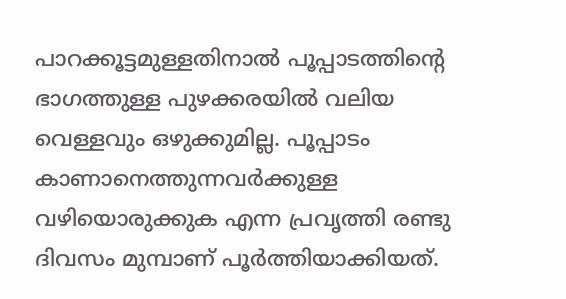പാറക്കൂട്ടമുള്ളതിനാൽ പൂപ്പാടത്തിന്റെ ഭാഗത്തുള്ള പുഴക്കരയിൽ വലിയ വെള്ളവും ഒഴുക്കുമില്ല. പൂപ്പാടം കാണാനെത്തുന്നവർക്കുള്ള വഴിയൊരുക്കുക എന്ന പ്രവൃത്തി രണ്ടു ദിവസം മുമ്പാണ് പൂർത്തിയാക്കിയത്.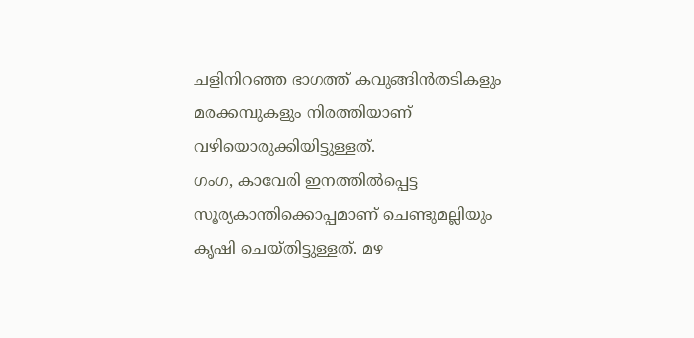ചളിനിറഞ്ഞ ഭാഗത്ത് കവുങ്ങിൻതടികളും മരക്കമ്പുകളും നിരത്തിയാണ് വഴിയൊരുക്കിയിട്ടുള്ളത്.
ഗംഗ, കാവേരി ഇനത്തിൽപ്പെട്ട സൂര്യകാന്തിക്കൊപ്പമാണ് ചെണ്ടുമല്ലിയും കൃഷി ചെയ്തിട്ടുള്ളത്. മഴ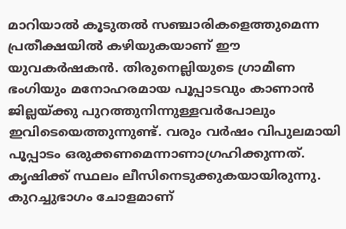മാറിയാൽ കൂടുതൽ സഞ്ചാരികളെത്തുമെന്ന പ്രതീക്ഷയിൽ കഴിയുകയാണ് ഈ യുവകർഷകൻ. തിരുനെല്ലിയുടെ ഗ്രാമീണ ഭംഗിയും മനോഹരമായ പൂപ്പാടവും കാണാൻ ജില്ലയ്ക്കു പുറത്തുനിന്നുള്ളവർപോലും ഇവിടെയെത്തുന്നുണ്ട്. വരും വർഷം വിപുലമായി പൂപ്പാടം ഒരുക്കണമെന്നാണാഗ്രഹിക്കുന്നത്. കൃഷിക്ക് സ്ഥലം ലീസിനെടുക്കുകയായിരുന്നു. കുറച്ചുഭാഗം ചോളമാണ്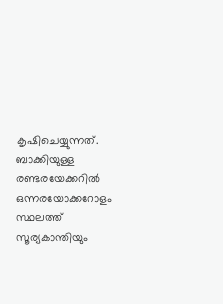കൃഷിചെയ്യുന്നത്.
ബാക്കിയുള്ള രണ്ടരയേക്കറിൽ ഒന്നരയോക്കറോളം സ്ഥലത്ത് സൂര്യകാന്തിയും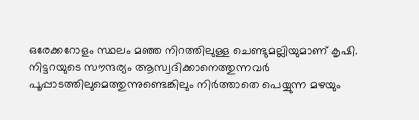ഒരേക്കറോളം സ്ഥലം മഞ്ഞ നിറത്തിലുള്ള ചെണ്ടുമല്ലിയുമാണ് കൃഷി. നിട്ടറയുടെ സൗന്ദര്യം ആസ്വദിക്കാനെത്തുന്നവർ പൂപ്പാടത്തിലുമെത്തുന്നുണ്ടെങ്കിലും നിർത്താതെ പെയ്യുന്ന മഴയും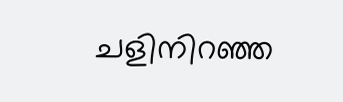ചളിനിറഞ്ഞ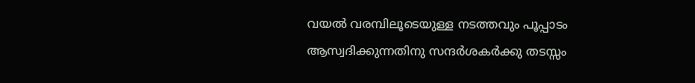വയൽ വരമ്പിലൂടെയുള്ള നടത്തവും പൂപ്പാടം ആസ്വദിക്കുന്നതിനു സന്ദർശകർക്കു തടസ്സം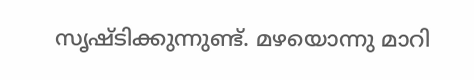സൃഷ്ടിക്കുന്നുണ്ട്. മഴയൊന്നു മാറി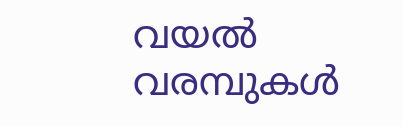വയൽ വരമ്പുകൾ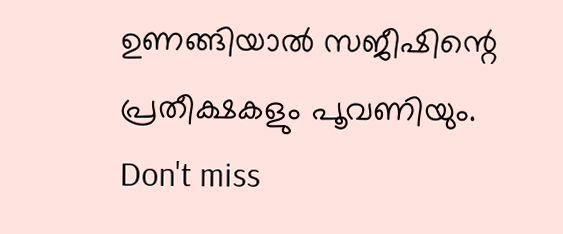ഉണങ്ങിയാൽ സജീഷിന്റെ പ്രതീക്ഷകളും പൂവണിയും.
Don't miss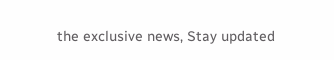the exclusive news, Stay updated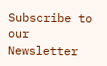Subscribe to our Newsletter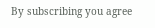By subscribing you agree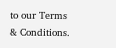to our Terms & Conditions.